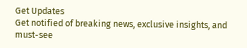Get Updates
Get notified of breaking news, exclusive insights, and must-see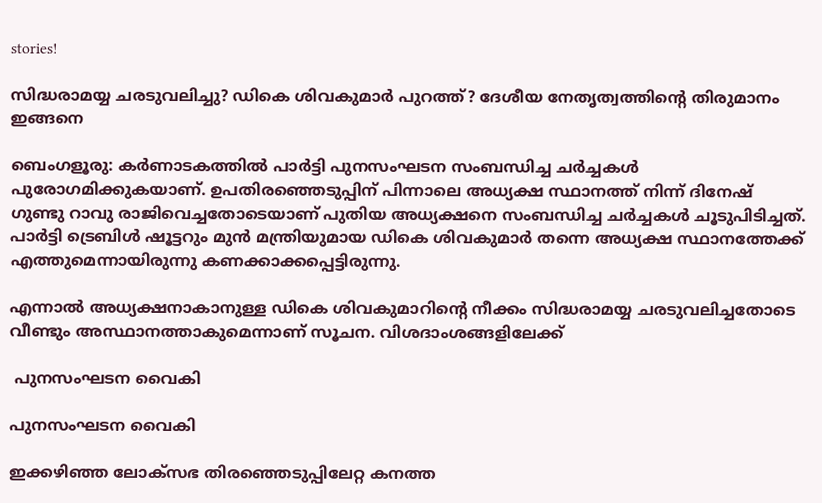stories!

സിദ്ധരാമയ്യ ചരടുവലിച്ചു? ഡികെ ശിവകുമാര്‍ പുറത്ത്? ദേശീയ നേതൃത്വത്തിന്‍റെ തിരുമാനം ഇങ്ങനെ

ബെംഗളൂരു: കര്‍ണാടകത്തില്‍ പാര്‍ട്ടി പുനസംഘടന സംബന്ധിച്ച ചര്‍ച്ചകള്‍ പുരോഗമിക്കുകയാണ്. ഉപതിരഞ്ഞെടുപ്പിന് പിന്നാലെ അധ്യക്ഷ സ്ഥാനത്ത് നിന്ന് ദിനേഷ് ഗുണ്ടു റാവു രാജിവെച്ചതോടെയാണ് പുതിയ അധ്യക്ഷനെ സംബന്ധിച്ച ചര്‍ച്ചകള്‍ ചൂടുപിടിച്ചത്. പാര്‍ട്ടി ട്രെബിള്‍ ഷൂട്ടറും മുന്‍ മന്ത്രിയുമായ ഡികെ ശിവകുമാര്‍ തന്നെ അധ്യക്ഷ സ്ഥാനത്തേക്ക് എത്തുമെന്നായിരുന്നു കണക്കാക്കപ്പെട്ടിരുന്നു.

എന്നാല്‍ അധ്യക്ഷനാകാനുള്ള ഡികെ ശിവകുമാറിന്‍റെ നീക്കം സിദ്ധരാമയ്യ ചരടുവലിച്ചതോടെ വീണ്ടും അസ്ഥാനത്താകുമെന്നാണ് സൂചന. വിശദാംശങ്ങളിലേക്ക്

 പുനസംഘടന വൈകി

പുനസംഘടന വൈകി

ഇക്കഴിഞ്ഞ ലോക്സഭ തിരഞ്ഞെടുപ്പിലേറ്റ കനത്ത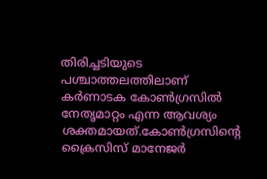തിരിച്ചടിയുടെ പശ്ചാത്തലത്തിലാണ് കര്‍ണാടക കോണ്‍ഗ്രസില്‍ നേതൃമാറ്റം എന്ന ആവശ്യം ശക്തമായത്.കോണ്‍ഗ്രസിന്‍റെ ക്രൈസിസ് മാനേജര്‍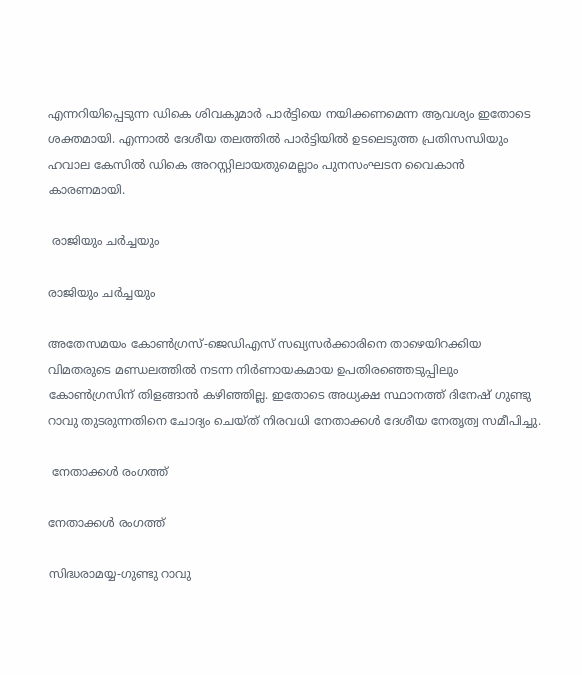എന്നറിയിപ്പെടുന്ന ഡികെ ശിവകുമാര്‍ പാര്‍ട്ടിയെ നയിക്കണമെന്ന ആവശ്യം ഇതോടെ ശക്തമായി. എന്നാല്‍ ദേശീയ തലത്തില്‍ പാര്‍ട്ടിയില്‍ ഉടലെടുത്ത പ്രതിസന്ധിയും ഹവാല കേസില്‍ ഡികെ അറസ്റ്റിലായതുമെല്ലാം പുനസംഘടന വൈകാന്‍ കാരണമായി.

 രാജിയും ചര്‍ച്ചയും

രാജിയും ചര്‍ച്ചയും

അതേസമയം കോണ്‍ഗ്രസ്-ജെഡിഎസ് സഖ്യസര്‍ക്കാരിനെ താഴെയിറക്കിയ വിമതരുടെ മണ്ഡലത്തില്‍ നടന്ന നിര്‍ണായകമായ ഉപതിരഞ്ഞെടുപ്പിലും കോണ്‍ഗ്രസിന് തിളങ്ങാന്‍ കഴിഞ്ഞില്ല. ഇതോടെ അധ്യക്ഷ സ്ഥാനത്ത് ദിനേഷ് ഗുണ്ടു റാവു തുടരുന്നതിനെ ചോദ്യം ചെയ്ത് നിരവധി നേതാക്കള്‍ ദേശീയ നേതൃത്വ സമീപിച്ചു.

 നേതാക്കള്‍ രംഗത്ത്

നേതാക്കള്‍ രംഗത്ത്

സിദ്ധരാമയ്യ-ഗുണ്ടു റാവു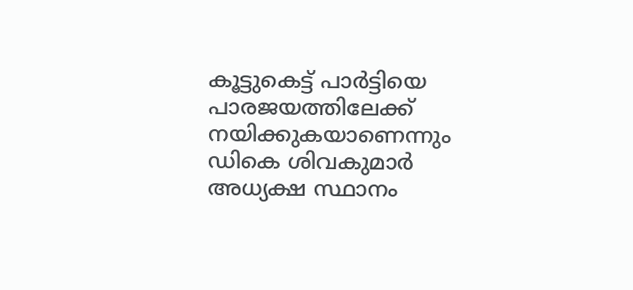കൂട്ടുകെട്ട് പാര്‍ട്ടിയെ പാരജയത്തിലേക്ക് നയിക്കുകയാണെന്നും ഡികെ ശിവകുമാര്‍ അധ്യക്ഷ സ്ഥാനം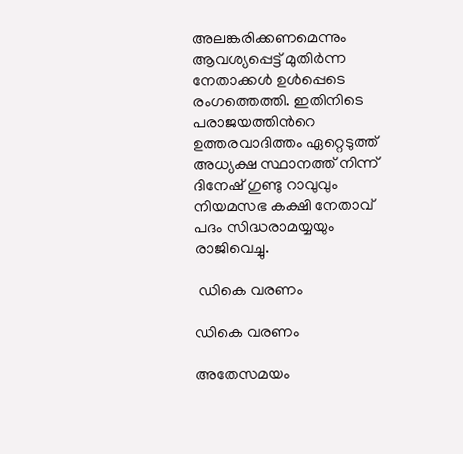അലങ്കരിക്കണമെന്നും ആവശ്യപ്പെട്ട് മുതിര്‍ന്ന നേതാക്കള്‍ ഉള്‍പ്പെടെ രംഗത്തെത്തി. ഇതിനിടെ പരാജയത്തിന്‍റെ ഉത്തരവാദിത്തം ഏറ്റെടുത്ത് അധ്യക്ഷ സ്ഥാനത്ത് നിന്ന് ദിനേഷ് ഗുണ്ടു റാവുവും നിയമസഭ കക്ഷി നേതാവ് പദം സിദ്ധരാമയ്യയും രാജിവെച്ചു.

 ഡികെ വരണം

ഡികെ വരണം

അതേസമയം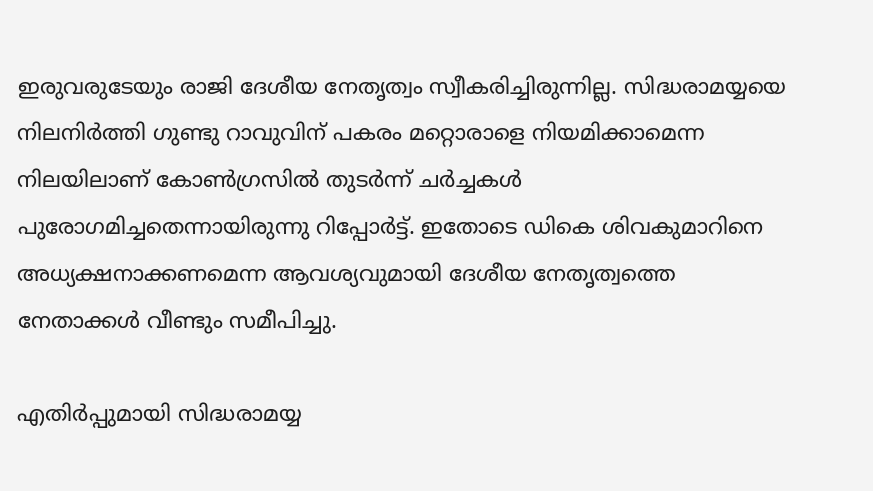ഇരുവരുടേയും രാജി ദേശീയ നേതൃത്വം സ്വീകരിച്ചിരുന്നില്ല. സിദ്ധരാമയ്യയെ നിലനിര്‍ത്തി ഗുണ്ടു റാവുവിന് പകരം മറ്റൊരാളെ നിയമിക്കാമെന്ന നിലയിലാണ് കോണ്‍ഗ്രസില്‍ തുടര്‍ന്ന് ചര്‍ച്ചകള്‍ പുരോഗമിച്ചതെന്നായിരുന്നു റിപ്പോര്‍ട്ട്. ഇതോടെ ഡികെ ശിവകുമാറിനെ അധ്യക്ഷനാക്കണമെന്ന ആവശ്യവുമായി ദേശീയ നേതൃത്വത്തെ നേതാക്കള്‍ വീണ്ടും സമീപിച്ചു.

എതിര്‍പ്പുമായി സിദ്ധരാമയ്യ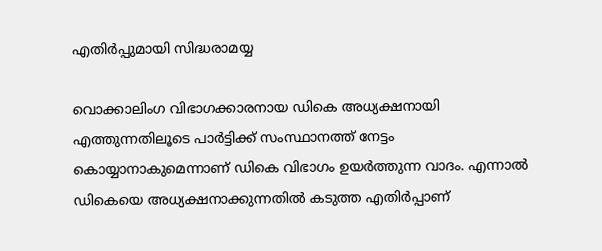എതിര്‍പ്പുമായി സിദ്ധരാമയ്യ

വൊക്കാലിംഗ വിഭാഗക്കാരനായ ഡികെ അധ്യക്ഷനായി എത്തുന്നതിലൂടെ പാര്‍ട്ടിക്ക് സംസ്ഥാനത്ത് നേട്ടം കൊയ്യാനാകുമെന്നാണ് ഡികെ വിഭാഗം ഉയര്‍ത്തുന്ന വാദം. എന്നാല്‍ ഡികെയെ അധ്യക്ഷനാക്കുന്നതില്‍ കടുത്ത എതിര്‍പ്പാണ്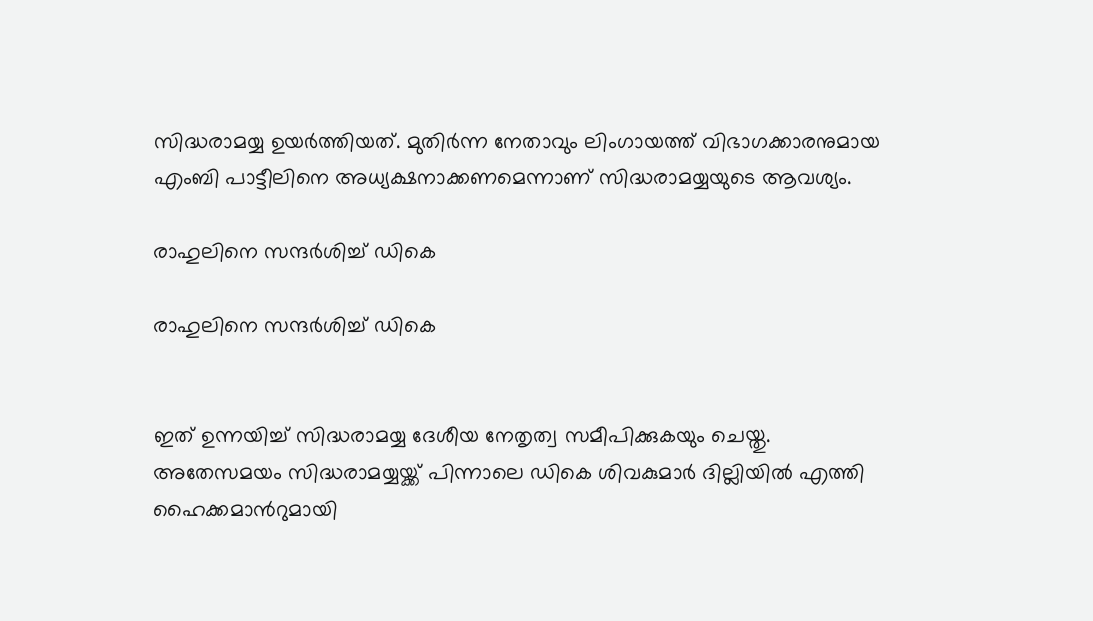സിദ്ധരാമയ്യ ഉയര്‍ത്തിയത്. മുതിര്‍ന്ന നേതാവും ലിംഗായത്ത് വിഭാഗക്കാരനുമായ എംബി പാട്ടീലിനെ അധ്യക്ഷനാക്കണമെന്നാണ് സിദ്ധരാമയ്യയുടെ ആവശ്യം.

രാഹുലിനെ സന്ദര്‍ശിച്ച് ഡികെ

രാഹുലിനെ സന്ദര്‍ശിച്ച് ഡികെ


ഇത് ഉന്നയിച്ച് സിദ്ധരാമയ്യ ദേശീയ നേതൃത്വ സമീപിക്കുകയും ചെയ്തു. അതേസമയം സിദ്ധരാമയ്യയ്ക്ക് പിന്നാലെ ഡികെ ശിവകുമാര്‍ ദില്ലിയില്‍ എത്തി ഹൈക്കമാന്‍റുമായി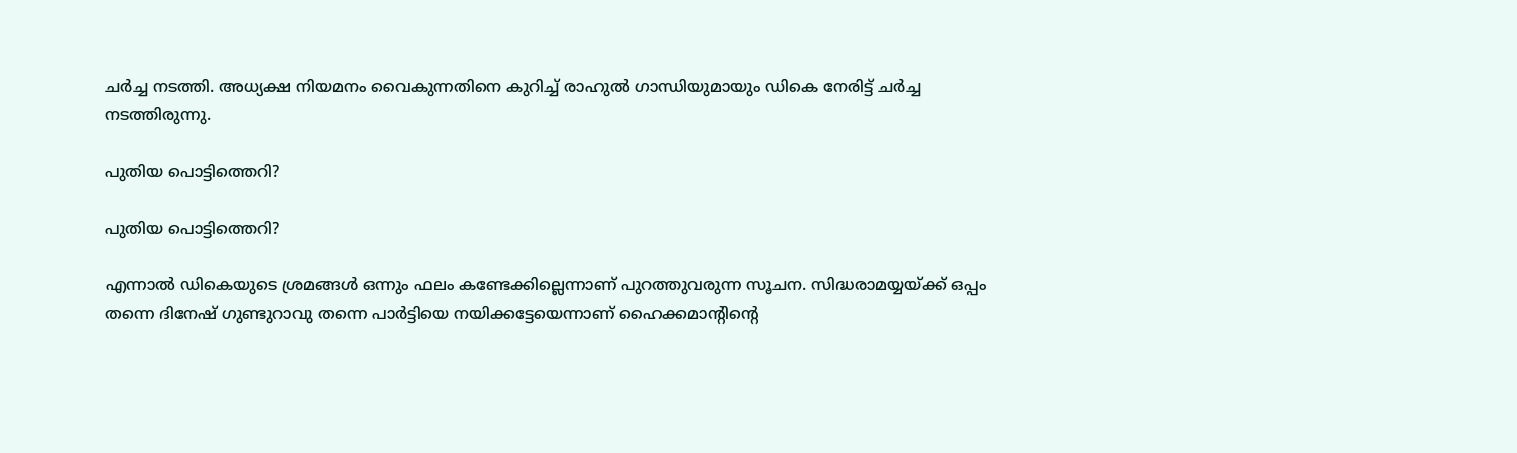ചര്‍ച്ച നടത്തി. അധ്യക്ഷ നിയമനം വൈകുന്നതിനെ കുറിച്ച് രാഹുല്‍ ഗാന്ധിയുമായും ഡികെ നേരിട്ട് ചര്‍ച്ച നടത്തിരുന്നു.

പുതിയ പൊട്ടിത്തെറി?

പുതിയ പൊട്ടിത്തെറി?

എന്നാല്‍ ഡികെയുടെ ശ്രമങ്ങള്‍ ഒന്നും ഫലം കണ്ടേക്കില്ലെന്നാണ് പുറത്തുവരുന്ന സൂചന. സിദ്ധരാമയ്യയ്ക്ക് ഒപ്പം തന്നെ ദിനേഷ് ഗുണ്ടുറാവു തന്നെ പാര്‍ട്ടിയെ നയിക്കട്ടേയെന്നാണ് ഹൈക്കമാന്‍റിന്‍റെ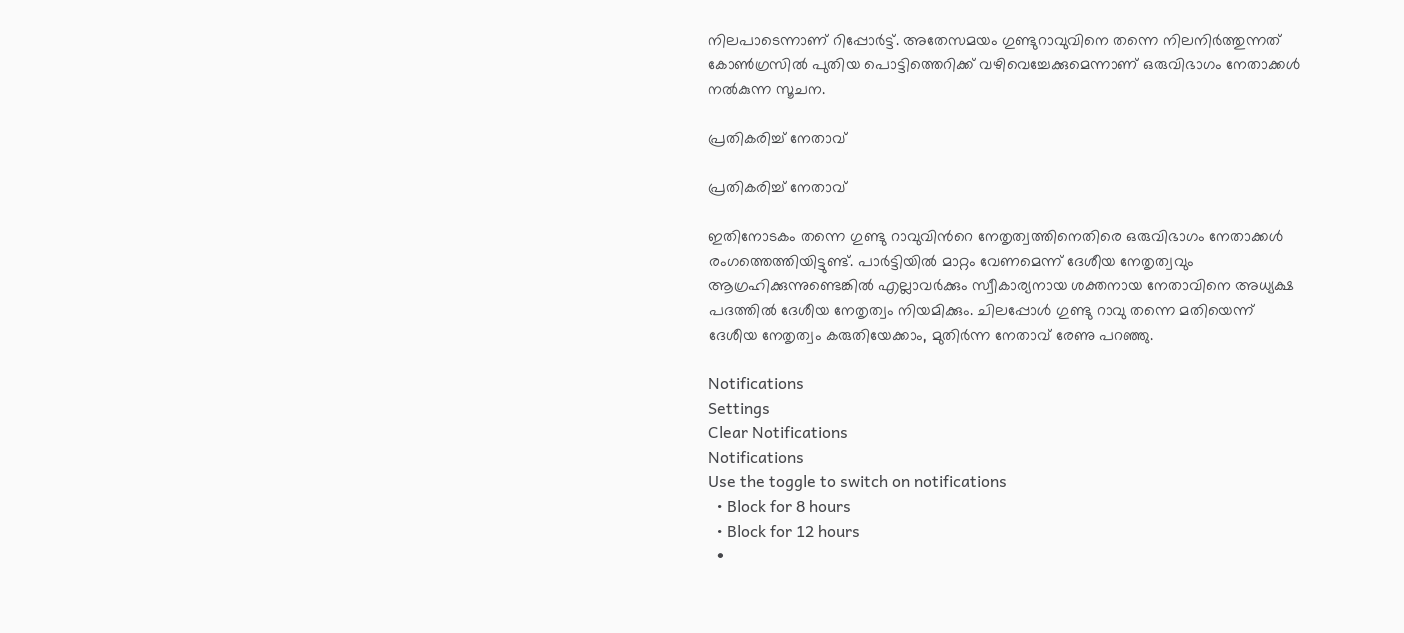നിലപാടെന്നാണ് റിപ്പോര്‍ട്ട്. അതേസമയം ഗുണ്ടുറാവുവിനെ തന്നെ നിലനിര്‍ത്തുന്നത് കോണ്‍ഗ്രസില്‍ പുതിയ പൊട്ടിത്തെറിക്ക് വഴിവെച്ചേക്കുമെന്നാണ് ഒരുവിഭാഗം നേതാക്കള്‍ നല്‍കുന്ന സൂചന.

പ്രതികരിച്ച് നേതാവ്

പ്രതികരിച്ച് നേതാവ്

ഇതിനോടകം തന്നെ ഗുണ്ടു റാവുവിന്‍റെ നേതൃത്വത്തിനെതിരെ ഒരുവിഭാഗം നേതാക്കള്‍ രംഗത്തെത്തിയിട്ടുണ്ട്. പാര്‍ട്ടിയില്‍ മാറ്റം വേണമെന്ന് ദേശീയ നേതൃത്വവും ആഗ്രഹിക്കുന്നുണ്ടെങ്കില്‍ എല്ലാവര്‍ക്കും സ്വീകാര്യനായ ശക്തനായ നേതാവിനെ അധ്യക്ഷ പദത്തില്‍ ദേശീയ നേതൃത്വം നിയമിക്കും. ചിലപ്പോള്‍ ഗുണ്ടു റാവു തന്നെ മതിയെന്ന് ദേശീയ നേതൃത്വം കരുതിയേക്കാം, മുതിര്‍ന്ന നേതാവ് രേണു പറഞ്ഞു.

Notifications
Settings
Clear Notifications
Notifications
Use the toggle to switch on notifications
  • Block for 8 hours
  • Block for 12 hours
  •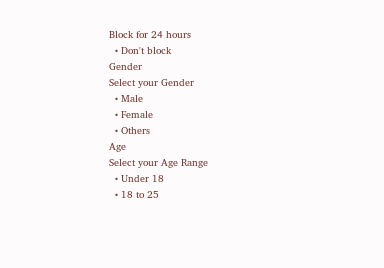Block for 24 hours
  • Don't block
Gender
Select your Gender
  • Male
  • Female
  • Others
Age
Select your Age Range
  • Under 18
  • 18 to 25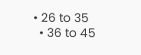• 26 to 35
  • 36 to 45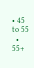• 45 to 55
  • 55+